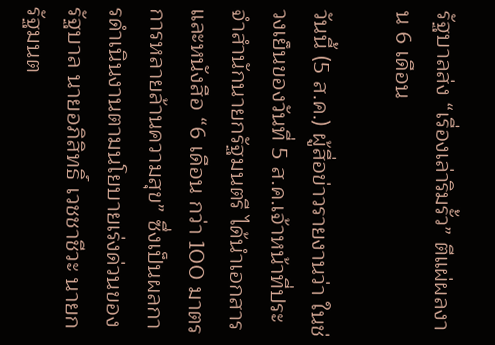รัฐบาลส่ง “เรื่องเล่าริมรั้ว” ตีแผ่ผลงาน 6 เดือน

วันนี้ (5 ส.ค.) ผู้สื่อข่าวรายงานว่า ในช่วงเย็นของวันที่ 5 ส.ค.เจ้าหน้าที่ประจำสำนักนายกรัฐมนตรี ได้นำเอกสาร และหนังสือ “6 เดือน กว่า 100 มาตรการหลายล้านความสุข” ซึ่งเป็นผลการดำเนินงานตามนโยบายเร่งด่วนของรัฐบาล นายอภิสิทธิ์ เวชชาชีวะ นายกรัฐมนต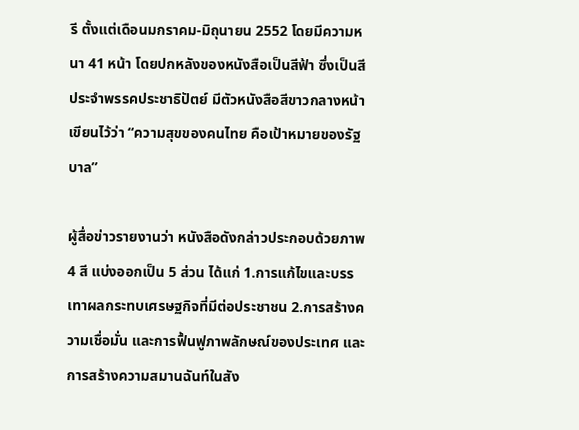รี ตั้งแต่เดือนมกราคม-มิถุนายน 2552 โดยมีความหนา 41 หน้า โดยปกหลังของหนังสือเป็นสีฟ้า ซึ่งเป็นสีประจำพรรคประชาธิปัตย์ มีตัวหนังสือสีขาวกลางหน้าเขียนไว้ว่า “ความสุขของคนไทย คือเป้าหมายของรัฐบาล”

ผู้สื่อข่าวรายงานว่า หนังสือดังกล่าวประกอบด้วยภาพ 4 สี แบ่งออกเป็น 5 ส่วน ได้แก่ 1.การแก้ไขและบรรเทาผลกระทบเศรษฐกิจที่มีต่อประชาชน 2.การสร้างความเชื่อมั่น และการฟื้นฟูภาพลักษณ์ของประเทศ และการสร้างความสมานฉันท์ในสัง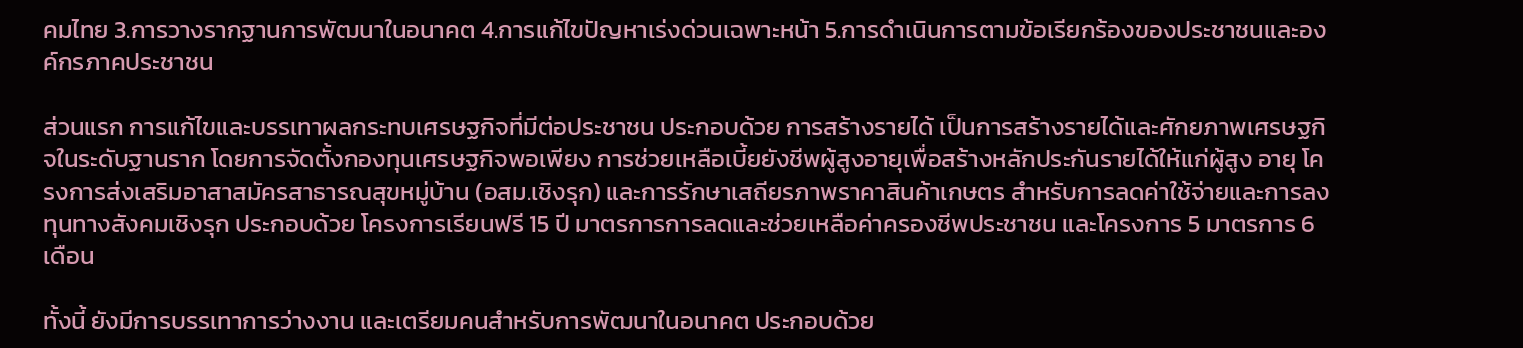คมไทย 3.การวางรากฐานการพัฒนาในอนาคต 4.การแก้ไขปัญหาเร่งด่วนเฉพาะหน้า 5.การดำเนินการตามข้อเรียกร้องของประชาชนและองค์กรภาคประชาชน

ส่วนแรก การแก้ไขและบรรเทาผลกระทบเศรษฐกิจที่มีต่อประชาชน ประกอบด้วย การสร้างรายได้ เป็นการสร้างรายได้และศักยภาพเศรษฐกิจในระดับฐานราก โดยการจัดตั้งกองทุนเศรษฐกิจพอเพียง การช่วยเหลือเบี้ยยังชีพผู้สูงอายุเพื่อสร้างหลักประกันรายได้ให้แก่ผู้สูง อายุ โครงการส่งเสริมอาสาสมัครสาธารณสุขหมู่บ้าน (อสม.เชิงรุก) และการรักษาเสถียรภาพราคาสินค้าเกษตร สำหรับการลดค่าใช้จ่ายและการลงทุนทางสังคมเชิงรุก ประกอบด้วย โครงการเรียนฟรี 15 ปี มาตรการการลดและช่วยเหลือค่าครองชีพประชาชน และโครงการ 5 มาตรการ 6 เดือน

ทั้งนี้ ยังมีการบรรเทาการว่างงาน และเตรียมคนสำหรับการพัฒนาในอนาคต ประกอบด้วย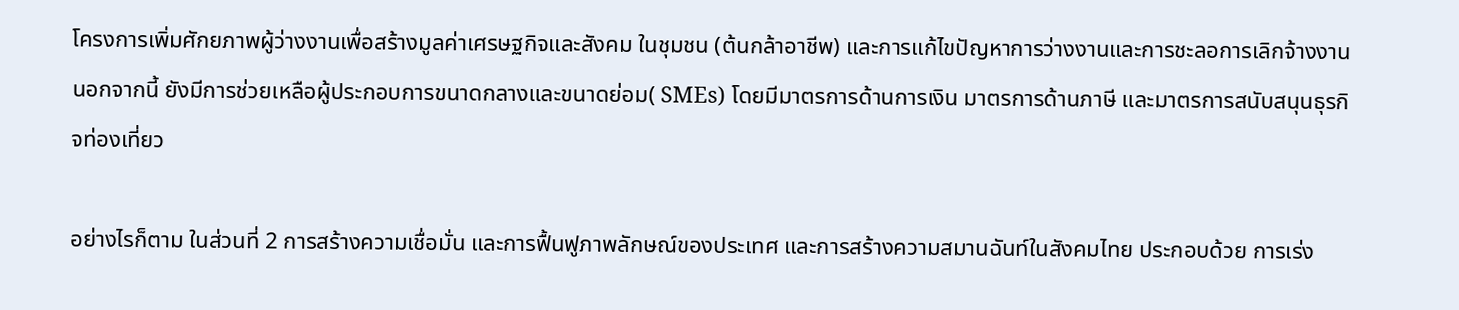โครงการเพิ่มศักยภาพผู้ว่างงานเพื่อสร้างมูลค่าเศรษฐกิจและสังคม ในชุมชน (ต้นกล้าอาชีพ) และการแก้ไขปัญหาการว่างงานและการชะลอการเลิกจ้างงาน นอกจากนี้ ยังมีการช่วยเหลือผู้ประกอบการขนาดกลางและขนาดย่อม( SMEs) โดยมีมาตรการด้านการเงิน มาตรการด้านภาษี และมาตรการสนับสนุนธุรกิจท่องเที่ยว

อย่างไรก็ตาม ในส่วนที่ 2 การสร้างความเชื่อมั่น และการฟื้นฟูภาพลักษณ์ของประเทศ และการสร้างความสมานฉันท์ในสังคมไทย ประกอบด้วย การเร่ง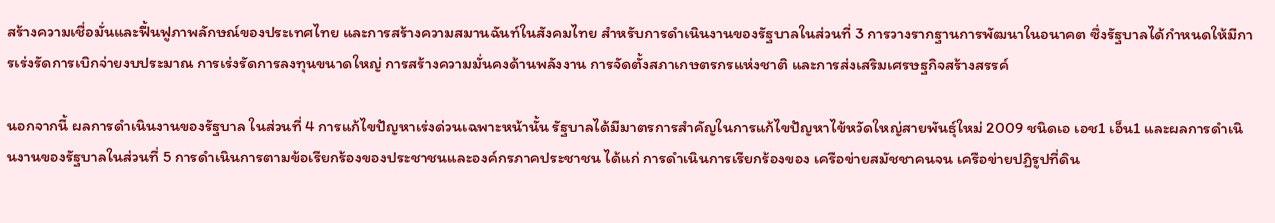สร้างความเชื่อมั่นและฟื้นฟูภาพลักษณ์ของประเทศไทย และการสร้างความสมานฉันท์ในสังคมไทย สำหรับการดำเนินงานของรัฐบาลในส่วนที่ 3 การวางรากฐานการพัฒนาในอนาคต ซึ่งรัฐบาลได้กำหนดให้มีการเร่งรัดการเบิกจ่ายงบประมาณ การเร่งรัดการลงทุนขนาดใหญ่ การสร้างความมั่นคงด้านพลังงาน การจัดตั้งสภาเกษตรกรแห่งชาติ และการส่งเสริมเศรษฐกิจสร้างสรรค์

นอกจากนี้ ผลการดำเนินงานของรัฐบาล ในส่วนที่ 4 การแก้ไขปัญหาเร่งด่วนเฉพาะหน้านั้น รัฐบาลได้มีมาตรการสำคัญในการแก้ไขปัญหาไข้หวัดใหญ่สายพันธุ์ใหม่ 2009 ชนิดเอ เอช1 เอ็น1 และผลการดำเนินงานของรัฐบาลในส่วนที่ 5 การดำเนินการตามข้อเรียกร้องของประชาชนและองค์กรภาคประชาชน ได้แก่ การดำเนินการเรียกร้องของ เครือข่ายสมัชชาคนจน เครือข่ายปฏิรูปที่ดิน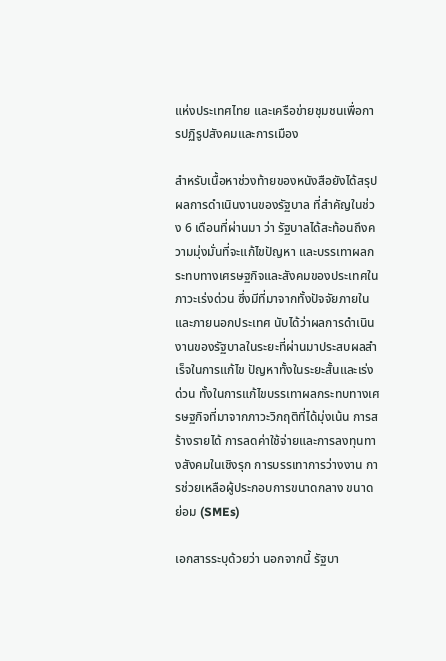แห่งประเทศไทย และเครือข่ายชุมชนเพื่อการปฏิรูปสังคมและการเมือง

สำหรับเนื้อหาช่วงท้ายของหนังสือยังได้สรุปผลการดำเนินงานของรัฐบาล ที่สำคัญในช่วง 6 เดือนที่ผ่านมา ว่า รัฐบาลได้สะท้อนถึงความมุ่งมั่นที่จะแก้ไขปัญหา และบรรเทาผลกระทบทางเศรษฐกิจและสังคมของประเทศในภาวะเร่งด่วน ซึ่งมีที่มาจากทั้งปัจจัยภายในและภายนอกประเทศ นับได้ว่าผลการดำเนินงานของรัฐบาลในระยะที่ผ่านมาประสบผลสำเร็จในการแก้ไข ปัญหาทั้งในระยะสั้นและเร่งด่วน ทั้งในการแก้ไขบรรเทาผลกระทบทางเศรษฐกิจที่มาจากภาวะวิกฤติที่ได้มุ่งเน้น การสร้างรายได้ การลดค่าใช้จ่ายและการลงทุนทางสังคมในเชิงรุก การบรรเทาการว่างงาน การช่วยเหลือผู้ประกอบการขนาดกลาง ขนาดย่อม (SMEs)

เอกสารระบุด้วยว่า นอกจากนี้ รัฐบา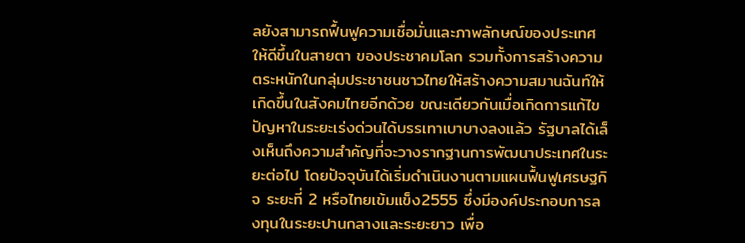ลยังสามารถฟื้นฟูความเชื่อมั่นและภาพลักษณ์ของประเทศให้ดีขึ้นในสายตา ของประชาคมโลก รวมทั้งการสร้างความตระหนักในกลุ่มประชาชนชาวไทยให้สร้างความสมานฉันท์ให้ เกิดขึ้นในสังคมไทยอีกด้วย ขณะเดียวกันเมื่อเกิดการแก้ไขปัญหาในระยะเร่งด่วนได้บรรเทาเบาบางลงแล้ว รัฐบาลได้เล็งเห็นถึงความสำคัญที่จะวางรากฐานการพัฒนาประเทศในระยะต่อไป โดยปัจจุบันได้เริ่มดำเนินงานตามแผนฟื้นฟูเศรษฐกิจ ระยะที่ 2 หรือไทยเข้มแข็ง2555 ซึ่งมีองค์ประกอบการลงทุนในระยะปานกลางและระยะยาว เพื่อ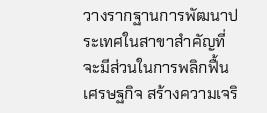วางรากฐานการพัฒนาประเทศในสาขาสำคัญที่จะมีส่วนในการพลิกฟื้นเศรษฐกิจ สร้างความเจริ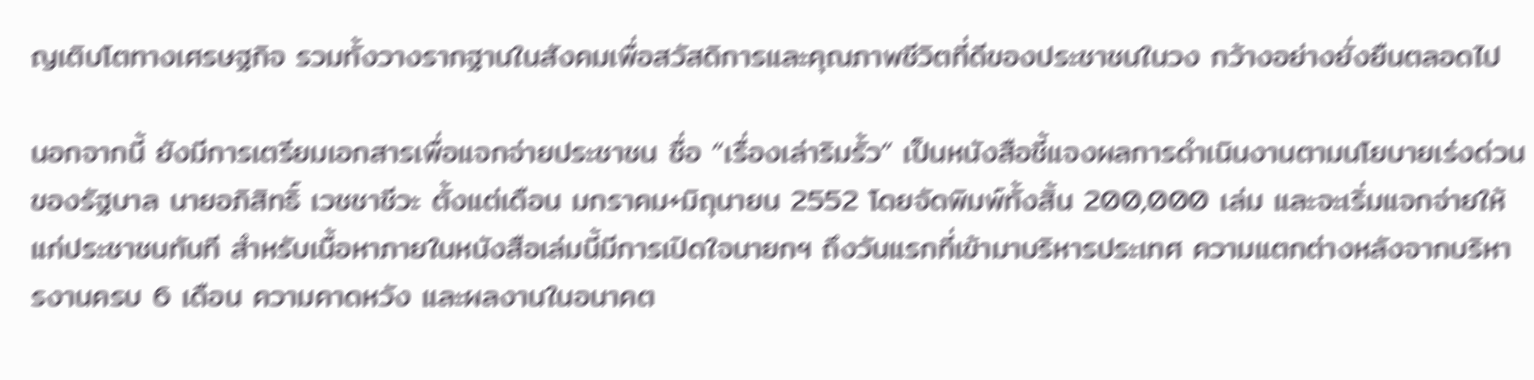ญเติบโตทางเศรษฐกิจ รวมทั้งวางรากฐานในสังคมเพื่อสวัสดิการและคุณภาพชีวิตที่ดีของประชาชนในวง กว้างอย่างยั่งยืนตลอดไป

นอกจากนี้ ยังมีการเตรียมเอกสารเพื่อแจกจ่ายประชาชน ชื่อ “เรื่องเล่าริมรั้ว” เป็นหนังสือชี้แจงผลการดำเนินงานตามนโยบายเร่งด่วนของรัฐบาล นายอภิสิทธิ์ เวชชาชีวะ ตั้งแต่เดือน มกราคม+มิถุนายน 2552 โดยจัดพิมพ์ทั้งสิ้น 200,000 เล่ม และจะเริ่มแจกจ่ายให้แก่ประชาชนทันที สำหรับเนื้อหาภายในหนังสือเล่มนี้มีการเปิดใจนายกฯ ถึงวันแรกที่เข้ามาบริหารประเทศ ความแตกต่างหลังจากบริหารงานครบ 6 เดือน ความคาดหวัง และผลงานในอนาคต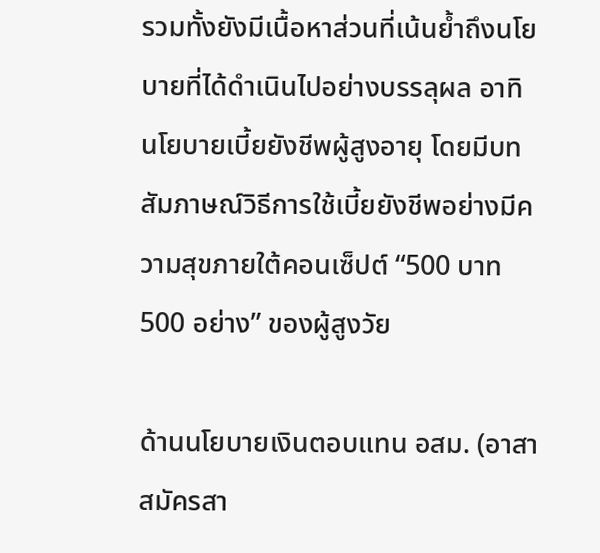รวมทั้งยังมีเนื้อหาส่วนที่เน้นย้ำถึงนโยบายที่ได้ดำเนินไปอย่างบรรลุผล อาทิ นโยบายเบี้ยยังชีพผู้สูงอายุ โดยมีบทสัมภาษณ์วิธีการใช้เบี้ยยังชีพอย่างมีความสุขภายใต้คอนเซ็ปต์ “500 บาท 500 อย่าง” ของผู้สูงวัย

ด้านนโยบายเงินตอบแทน อสม. (อาสาสมัครสา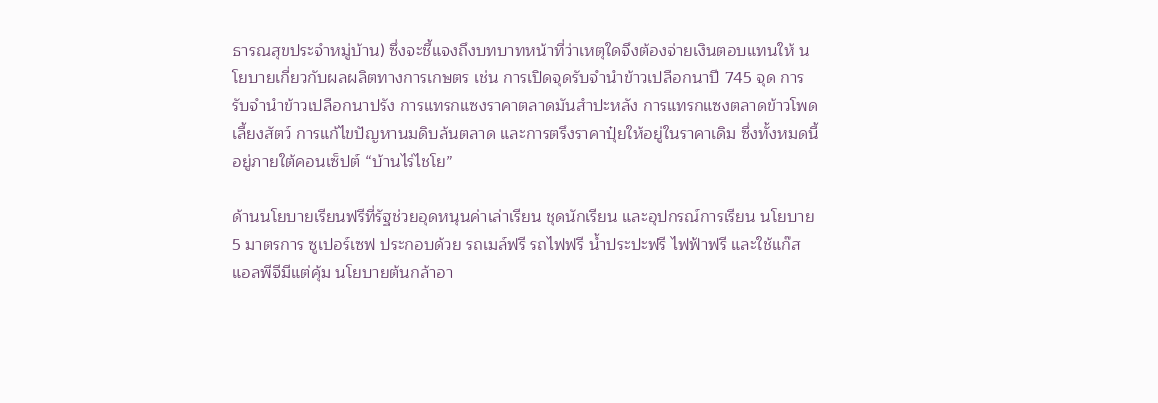ธารณสุขประจำหมู่บ้าน) ซึ่งจะชี้แจงถึงบทบาทหน้าที่ว่าเหตุใดจึงต้องจ่ายเงินตอบแทนให้ นโยบายเกี่ยวกับผลผลิตทางการเกษตร เช่น การเปิดจุดรับจำนำข้าวเปลือกนาปี 745 จุด การรับจำนำข้าวเปลือกนาปรัง การแทรกแซงราคาตลาดมันสำปะหลัง การแทรกแซงตลาดข้าวโพดเลี้ยงสัตว์ การแก้ไขปัญหานมดิบล้นตลาด และการตรึงราคาปุ๋ยให้อยู่ในราคาเดิม ซึ่งทั้งหมดนี้อยู่ภายใต้คอนเซ็ปต์ “บ้านไร่ไชโย”

ด้านนโยบายเรียนฟรีที่รัฐช่วยอุดหนุนค่าเล่าเรียน ชุดนักเรียน และอุปกรณ์การเรียน นโยบาย 5 มาตรการ ซูเปอร์เซฟ ประกอบด้วย รถเมล์ฟรี รถไฟฟรี น้ำประปะฟรี ไฟฟ้าฟรี และใช้แก๊สแอลพีจีมีแต่คุ้ม นโยบายต้นกล้าอา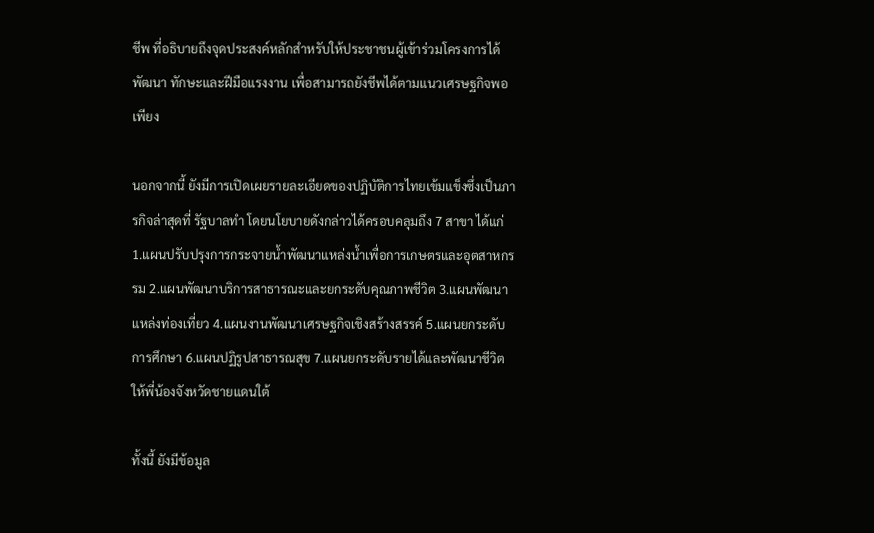ชีพ ที่อธิบายถึงจุดประสงค์หลักสำหรับให้ประชาชนผู้เข้าร่วมโครงการได้พัฒนา ทักษะและฝีมือแรงงาน เพื่อสามารถยังชีพได้ตามแนวเศรษฐกิจพอเพียง

นอกจากนี้ ยังมีการเปิดเผยรายละเอียดของปฏิบัติการไทยเข้มแข็งซึ่งเป็นภารกิจล่าสุดที่ รัฐบาลทำ โดยนโยบายดังกล่าวได้ครอบคลุมถึง 7 สาขา ได้แก่ 1.แผนปรับปรุงการกระจายน้ำพัฒนาแหล่งน้ำเพื่อการเกษตรและอุตสาหกรรม 2.แผนพัฒนาบริการสาธารณะและยกระดับคุณภาพชีวิต 3.แผนพัฒนาแหล่งท่องเที่ยว 4.แผนงานพัฒนาเศรษฐกิจเชิงสร้างสรรค์ 5.แผนยกระดับการศึกษา 6.แผนปฏิรูปสาธารณสุข 7.แผนยกระดับรายได้และพัฒนาชีวิตให้พี่น้องจังหวัดชายแดนใต้

ทั้งนี้ ยังมีข้อมูล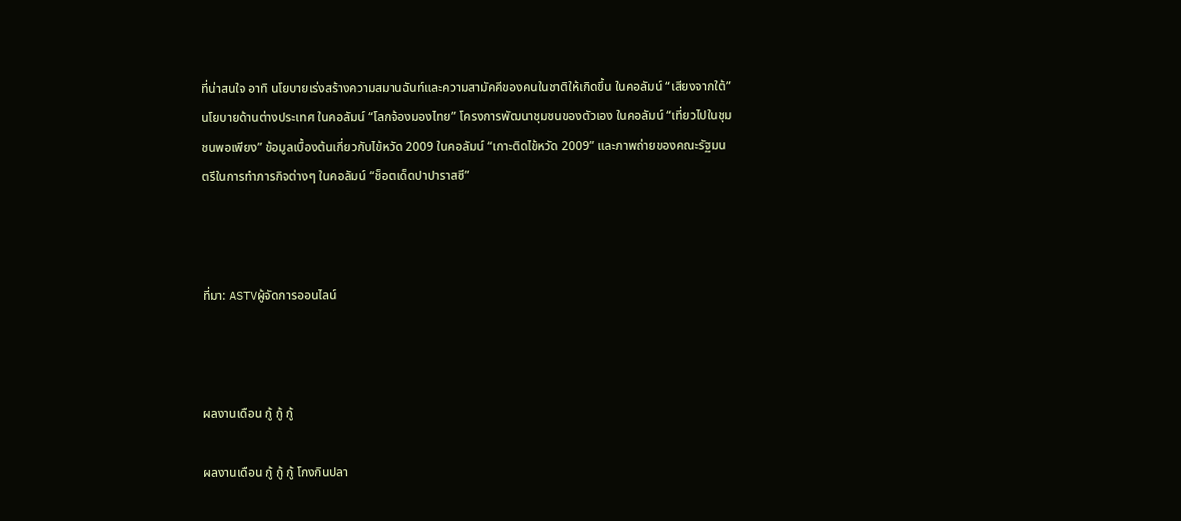ที่น่าสนใจ อาทิ นโยบายเร่งสร้างความสมานฉันท์และความสามัคคีของคนในชาติให้เกิดขึ้น ในคอลัมน์ “เสียงจากใต้” นโยบายด้านต่างประเทศ ในคอลัมน์ “โลกจ้องมองไทย” โครงการพัฒนาชุมชนของตัวเอง ในคอลัมน์ “เที่ยวไปในชุมชนพอเพียง” ข้อมูลเบื้องต้นเกี่ยวกับไข้หวัด 2009 ในคอลัมน์ “เกาะติดไข้หวัด 2009” และภาพถ่ายของคณะรัฐมนตรีในการทำภารกิจต่างๆ ในคอลัมน์ “ช็อตเด็ดปาปาราสซี”



ที่มา: ASTVผู้จัดการออนไลน์



ผลงานเดือน กู้ กู้ กู้

ผลงานเดือน กู้ กู้ กู้ โกงกินปลา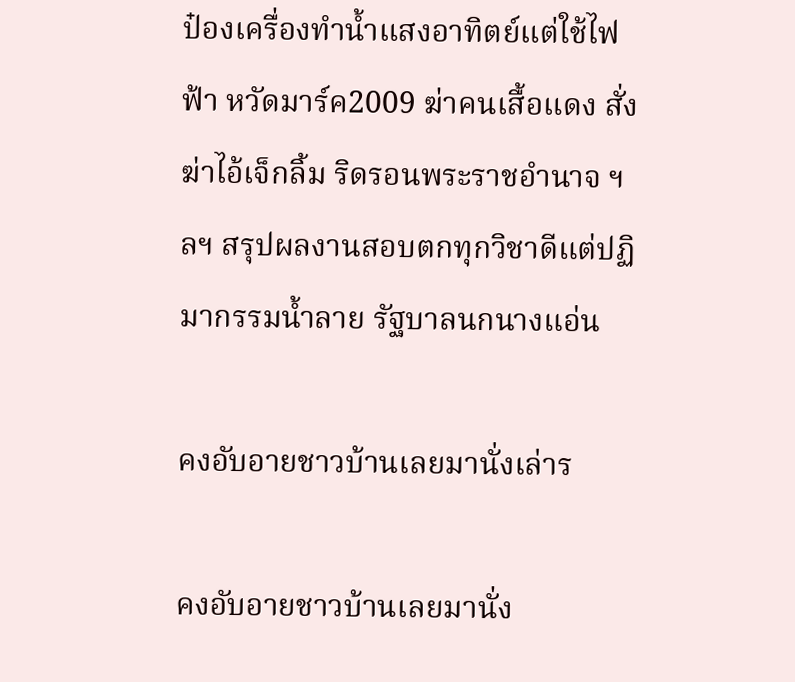ป๋องเครื่องทำน้ำแสงอาทิตย์แต่ใช้ไฟฟ้า หวัดมาร์ค2009 ฆ่าคนเสื้อแดง สั่งฆ่าไอ้เจ็กลิ้ม ริดรอนพระราชอำนาจ ฯลฯ สรุปผลงานสอบตกทุกวิชาดีแต่ปฏิมากรรมน้ำลาย รัฐบาลนกนางแอ่น

คงอับอายชาวบ้านเลยมานั่งเล่าร

คงอับอายชาวบ้านเลยมานั่ง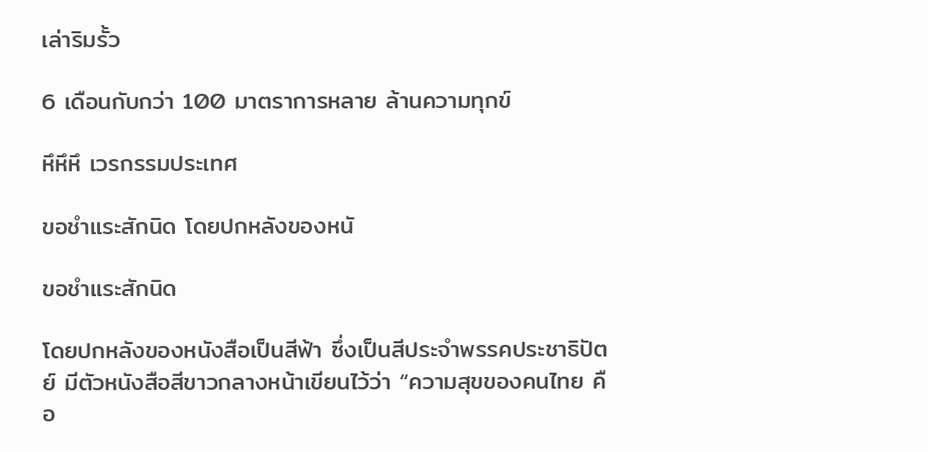เล่าริมรั้ว

6 เดือนกับกว่า 100 มาตราการหลาย ล้านความทุกข์

หึหึหึ เวรกรรมประเทศ

ขอชำแระสักนิด โดยปกหลังของหนั

ขอชำแระสักนิด

โดยปกหลังของหนังสือเป็นสีฟ้า ซึ่งเป็นสีประจำพรรคประชาธิปัตย์ มีตัวหนังสือสีขาวกลางหน้าเขียนไว้ว่า “ความสุขของคนไทย คือ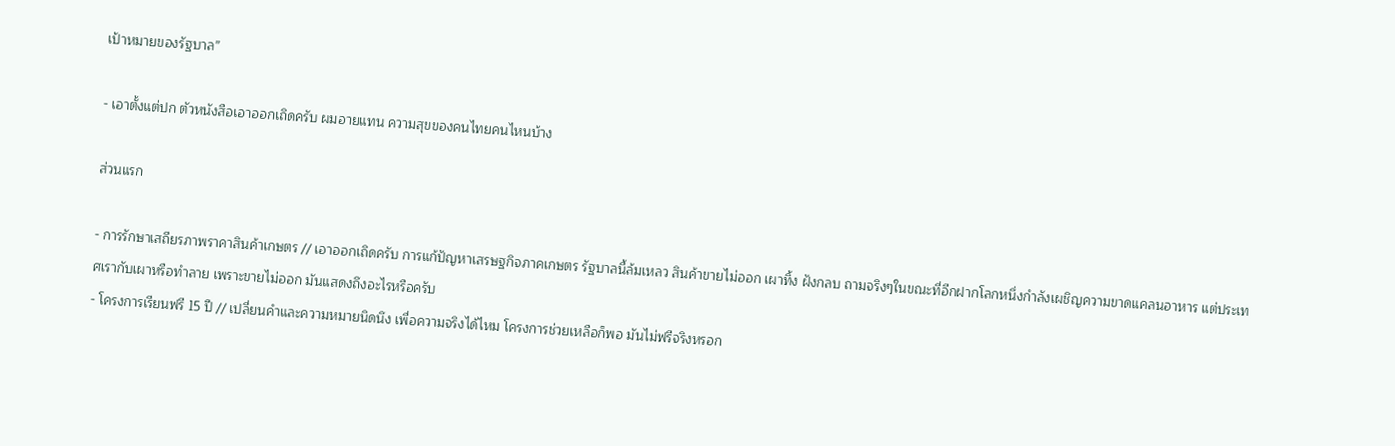เป้าหมายของรัฐบาล”

- เอาตั้งแต่ปก ตัวหนังสือเอาออกเถิดครับ ผมอายแทน ความสุขของคนไทยคนไหนบ้าง

ส่วนแรก

- การรักษาเสถียรภาพราคาสินค้าเกษตร // เอาออกเถิดครับ การแก้ปัญหาเสรษฐกิจภาคเกษตร รัฐบาลนี้ล้มเหลว สินค้าขายไม่ออก เผาทิ้ง ฝังกลบ ถามจริงๆในขณะที่อีกฝากโลกหนึ่งกำลังเผชิญความขาดแคลนอาหาร แต่ประเทศเรากับเผาหรือทำลาย เพราะขายไม่ออก มันแสดงถึงอะไรหรือครับ
- โครงการเรียนฟรี 15 ปี // เปลี่ยนคำและความหมายนิดนึง เพื่อความจริงได้ไหม โครงการช่วยเหลือก็พอ มันไม่ฟรีจริงหรอก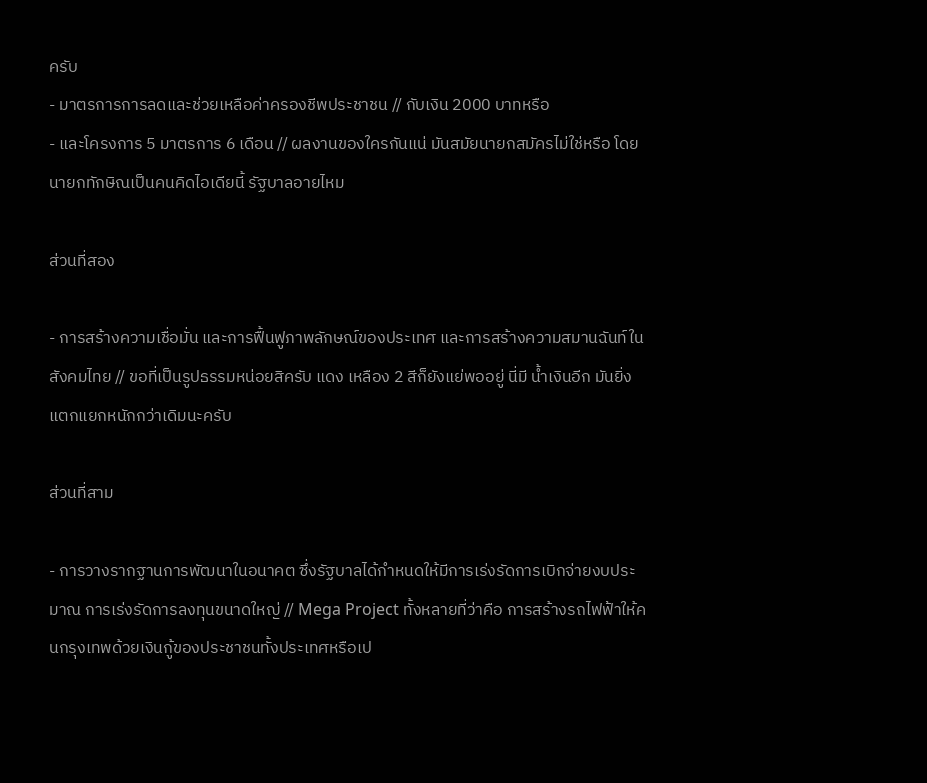ครับ
- มาตรการการลดและช่วยเหลือค่าครองชีพประชาชน // กับเงิน 2000 บาทหรือ
- และโครงการ 5 มาตรการ 6 เดือน // ผลงานของใครกันแน่ มันสมัยนายกสมัครไม่ใช่หรือ โดยนายกทักษิณเป็นคนคิดไอเดียนี้ รัฐบาลอายไหม

ส่วนที่สอง

- การสร้างความเชื่อมั่น และการฟื้นฟูภาพลักษณ์ของประเทศ และการสร้างความสมานฉันท์ในสังคมไทย // ขอที่เป็นรูปธรรมหน่อยสิครับ แดง เหลือง 2 สีก็ยังแย่พออยู่ นี่มี น้ำเงินอีก มันยิ่งแตกแยกหนักกว่าเดิมนะครับ

ส่วนที่สาม

- การวางรากฐานการพัฒนาในอนาคต ซึ่งรัฐบาลได้กำหนดให้มีการเร่งรัดการเบิกจ่ายงบประมาณ การเร่งรัดการลงทุนขนาดใหญ่ // Mega Project ทั้งหลายที่ว่าคือ การสร้างรถไฟฟ้าให้คนกรุงเทพด้วยเงินกู้ของประชาชนทั้งประเทศหรือเป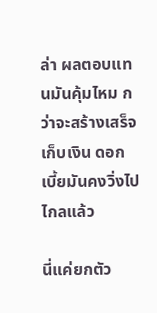ล่า ผลตอบแทนมันคุ้มไหม กว่าจะสร้างเสร็จเก็บเงิน ดอกเบี้ยมันคงวิ่งไปไกลแล้ว

นี่แค่ยกตัว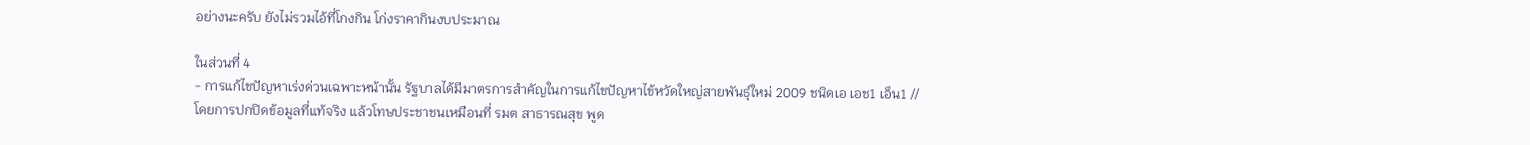อย่างนะครับ ยังไม่รวมไอ้ที่โกงกิน โก่งราคากินงบประมาณ

ในส่วนที่ 4
- การแก้ไขปัญหาเร่งด่วนเฉพาะหน้านั้น รัฐบาลได้มีมาตรการสำคัญในการแก้ไขปัญหาไข้หวัดใหญ่สายพันธุ์ใหม่ 2009 ชนิดเอ เอช1 เอ็น1 // โดยการปกปิดข้อมูลที่แท้จริง แล้วโทษประชาชนเหมือนที่ รมต สาธารณสุข พูด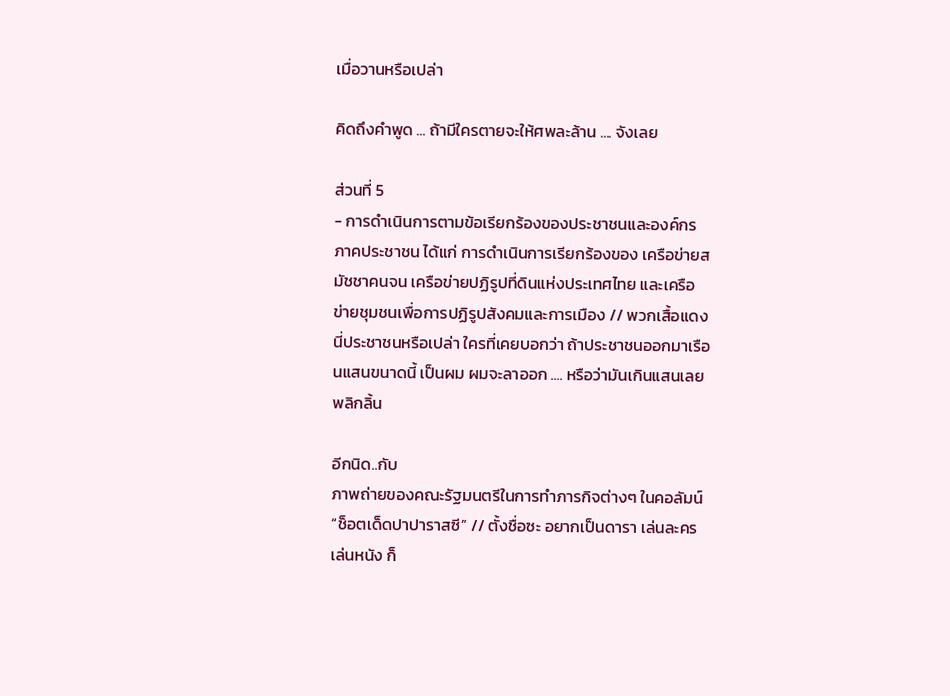เมื่อวานหรือเปล่า

คิดถึงคำพูด ... ถ้ามีใครตายจะให้ศพละล้าน .... จังเลย

ส่วนที่ 5
- การดำเนินการตามข้อเรียกร้องของประชาชนและองค์กรภาคประชาชน ได้แก่ การดำเนินการเรียกร้องของ เครือข่ายสมัชชาคนจน เครือข่ายปฏิรูปที่ดินแห่งประเทศไทย และเครือข่ายชุมชนเพื่อการปฏิรูปสังคมและการเมือง // พวกเสื้อแดงนี่ประชาชนหรือเปล่า ใครที่เคยบอกว่า ถ้าประชาชนออกมาเรือนแสนขนาดนี้ เป็นผม ผมจะลาออก .... หรือว่ามันเกินแสนเลย พลิกลิ้น

อีกนิด..กับ
ภาพถ่ายของคณะรัฐมนตรีในการทำภารกิจต่างๆ ในคอลัมน์ “ช็อตเด็ดปาปาราสซี” // ตั้งชื่อซะ อยากเป็นดารา เล่นละคร เล่นหนัง ก็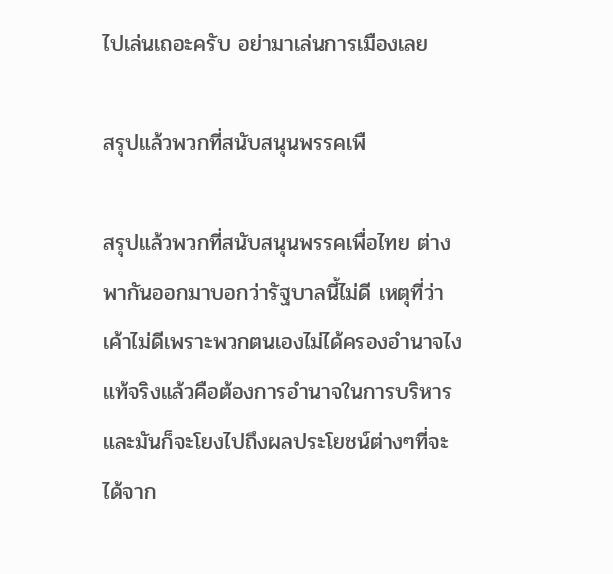ไปเล่นเถอะครับ อย่ามาเล่นการเมืองเลย

สรุปแล้วพวกที่สนับสนุนพรรคเพื

สรุปแล้วพวกที่สนับสนุนพรรคเพื่อไทย ต่างพากันออกมาบอกว่ารัฐบาลนี้ไม่ดี เหตุที่ว่าเค้าไม่ดีเพราะพวกตนเองไม่ได้ครองอำนาจไง แท้จริงแล้วคือต้องการอำนาจในการบริหาร และมันก็จะโยงไปถึงผลประโยชน์ต่างๆที่จะได้จาก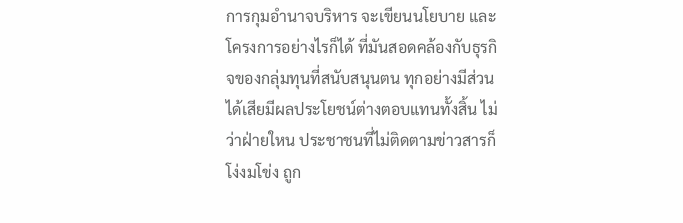การกุมอำนาจบริหาร จะเขียนนโยบาย และโครงการอย่างไรก็ได้ ที่มันสอดคล้องกับธุรกิจของกลุ่มทุนที่สนับสนุนตน ทุกอย่างมีส่วนได้เสียมีผลประโยชน์ต่างตอบแทนทั้งสิ้น ไม่ว่าฝ่ายใหน ประชาชนที่ไม่ติดตามข่าวสารก็โง่งมโข่ง ถูก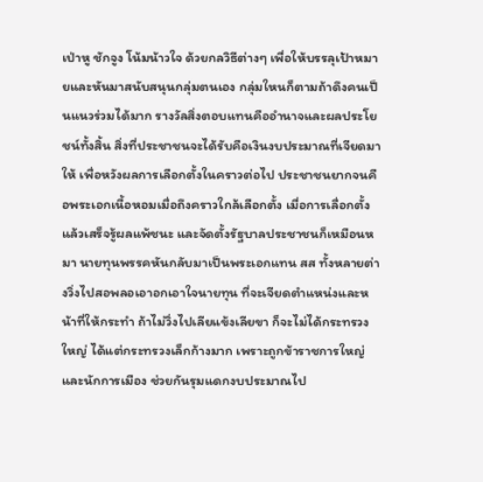เป่าหู ชักจูง โน้มน้าวใจ ด้วยกลวิธีต่างๆ เพื่อให้บรรลุเป้าหมายและหันมาสนับสนุนกลุ่มตนเอง กลุ่มใหนก็ตามถ้าดึงคนเป็นแนวร่วมได้มาก รางวัลสิ่งตอบแทนคืออำนาจและผลประโยชน์ทั้งสิ้น สิ่งที่ประชาชนจะได้รับคือเงินงบประมาณที่เจียดมาให้ เพื่อหวังผลการเลือกตั้งในคราวต่อไป ประชาชนยากจนคือพระเอกเนื้อหอมเมื่อถึงคราวใกล้เลือกตั้ง เมื่อการเลื่อกตั้งแล้วเสร็จรู้ผลแพ้ชนะ และจัดตั้งรัฐบาลประชาชนก็เหมือนหมา นายทุนพรรคหันกลับมาเป็นพระเอกแทน สส ทั้งหลายต่างวิ่งไปสอพลอเอาอกเอาใจนายทุน ที่จะเจียดตำแหน่งและหน้าที่ให้กระทำ ถ้าไม่วิ่งไปเลียแข้งเลียขา ก็จะไม่ได้กระทรวงใหญ่ ได้แต่กระทรวงเล็กก้างมาก เพราะถูกข้าราชการใหญ่และนักการเมือง ช่วยกันรุมแดกงบประมาณไป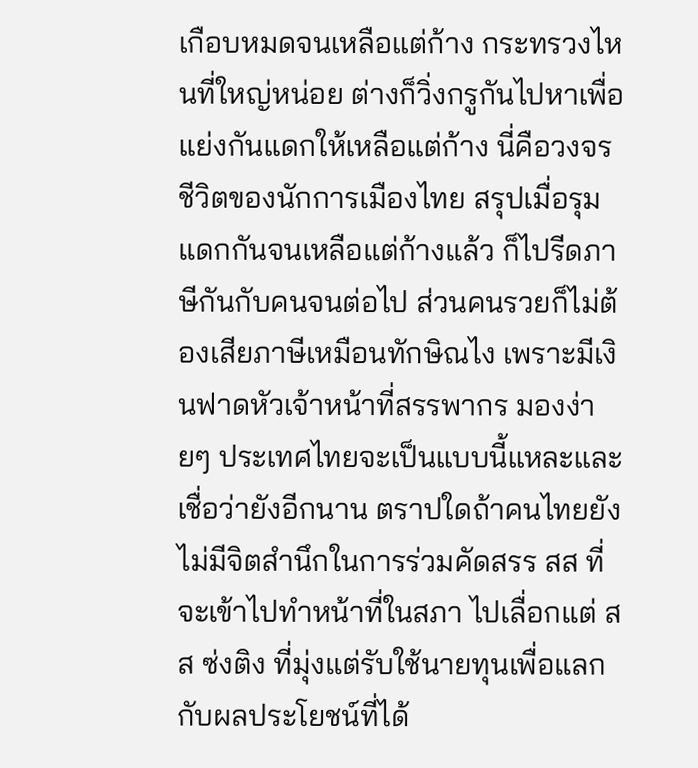เกือบหมดจนเหลือแต่ก้าง กระทรวงไหนที่ใหญ่หน่อย ต่างก็วิ่งกรูกันไปหาเพื่อแย่งกันแดกให้เหลือแต่ก้าง นี่คือวงจรชีวิตของนักการเมืองไทย สรุปเมื่อรุมแดกกันจนเหลือแต่ก้างแล้ว ก็ไปรีดภาษีกันกับคนจนต่อไป ส่วนคนรวยก็ไม่ต้องเสียภาษีเหมือนทักษิณไง เพราะมีเงินฟาดหัวเจ้าหน้าที่สรรพากร มองง่ายๆ ประเทศไทยจะเป็นแบบนี้แหละและเชื่อว่ายังอีกนาน ตราปใดถ้าคนไทยยังไม่มีจิตสำนึกในการร่วมคัดสรร สส ที่จะเข้าไปทำหน้าที่ในสภา ไปเลื่อกแต่ สส ซ่งติง ที่มุ่งแต่รับใช้นายทุนเพื่อแลกกับผลประโยชน์ที่ได้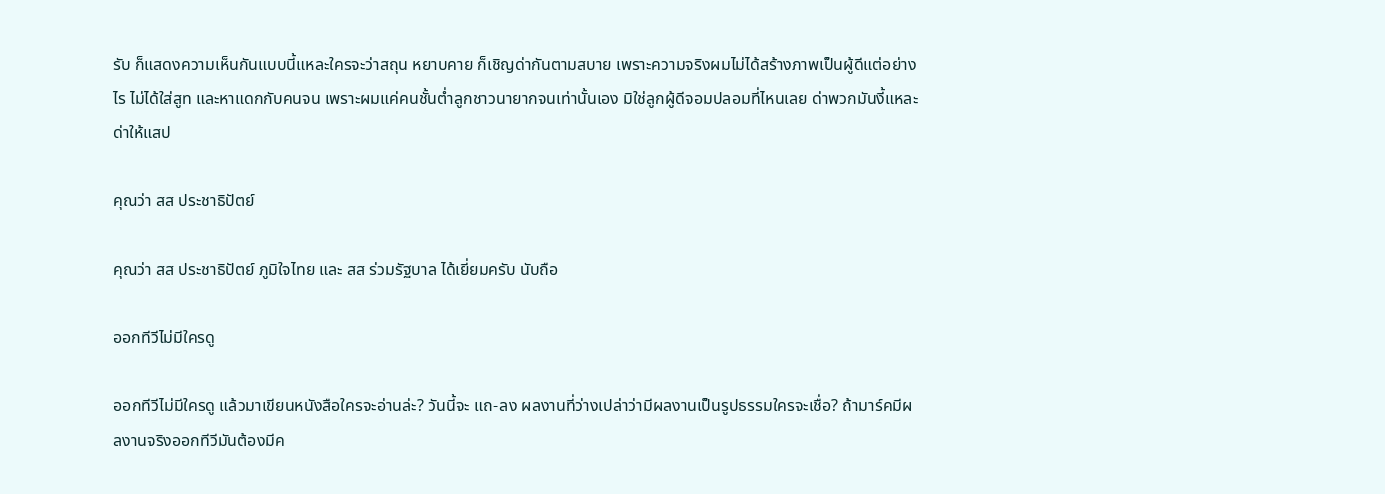รับ ก็แสดงความเห็นกันแบบนี้แหละใครจะว่าสถุน หยาบคาย ก็เชิญด่ากันตามสบาย เพราะความจริงผมไม่ได้สร้างภาพเป็นผู้ดีแต่อย่างไร ไม่ได้ใส่สูท และหาแดกกับคนจน เพราะผมแค่คนชั้นต่ำลูกชาวนายากจนเท่านั้นเอง มิใช่ลูกผู้ดีจอมปลอมที่ไหนเลย ด่าพวกมันงี้แหละด่าให้แสป

คุณว่า สส ประชาธิปัตย์

คุณว่า สส ประชาธิปัตย์ ภูมิใจไทย และ สส ร่วมรัฐบาล ได้เยี่ยมครับ นับถือ

ออกทีวีไม่มีใครดู

ออกทีวีไม่มีใครดู แล้วมาเขียนหนังสือใครจะอ่านล่ะ? วันนี้จะ แถ-ลง ผลงานที่ว่างเปล่าว่ามีผลงานเป็นรูปธรรมใครจะเชื่อ? ถ้ามาร์คมีผลงานจริงออกทีวีมันต้องมีค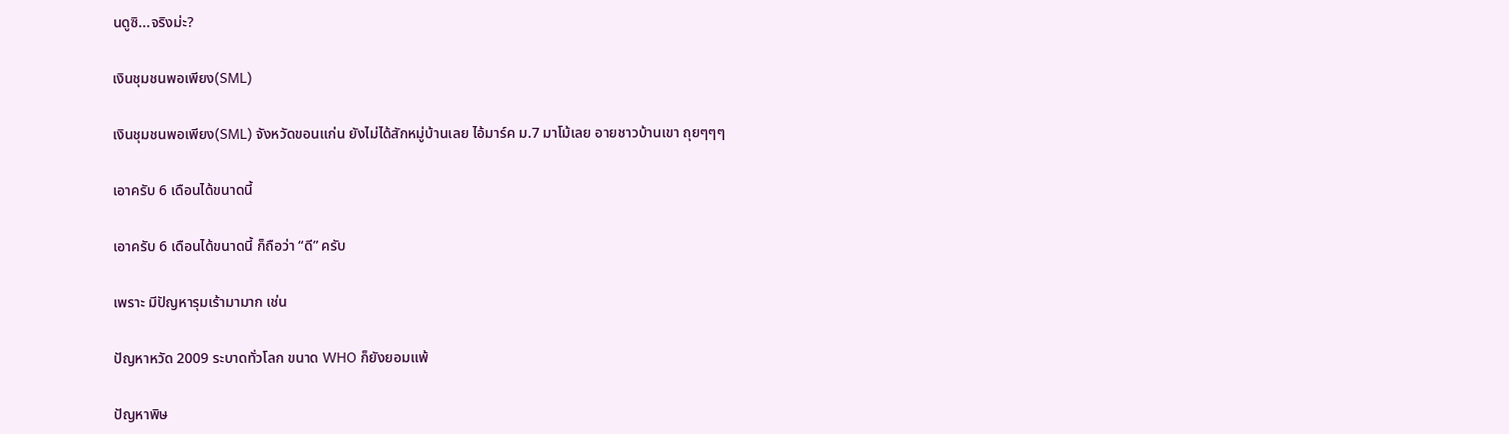นดูซิ...จริงม่ะ?

เงินชุมชนพอเพียง(SML)

เงินชุมชนพอเพียง(SML) จังหวัดขอนแก่น ยังไม่ได้สักหมู่บ้านเลย ไอ้มาร์ค ม.7 มาโม้เลย อายชาวบ้านเขา ถุยๆๆๆ

เอาครับ 6 เดือนได้ขนาดนี้

เอาครับ 6 เดือนได้ขนาดนี้ ก็ถือว่า “ดี” ครับ

เพราะ มีปัญหารุมเร้ามามาก เช่น

ปัญหาหวัด 2009 ระบาดทั่วโลก ขนาด WHO ก็ยังยอมแพ้

ปัญหาพิษ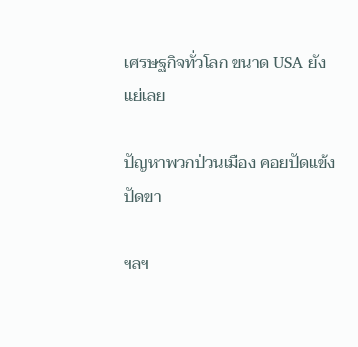เศรษฐกิจทั่วโลก ขนาด USA ยังแย่เลย

ปัญหาพวกป่วนเมือง คอยปัดแข้งปัดขา

ฯลฯ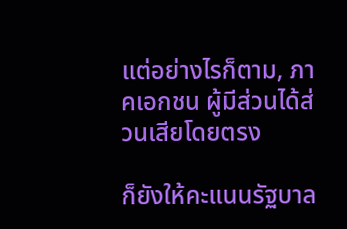แต่อย่างไรก็ตาม, ภาคเอกชน ผู้มีส่วนได้ส่วนเสียโดยตรง

ก็ยังให้คะแนนรัฐบาล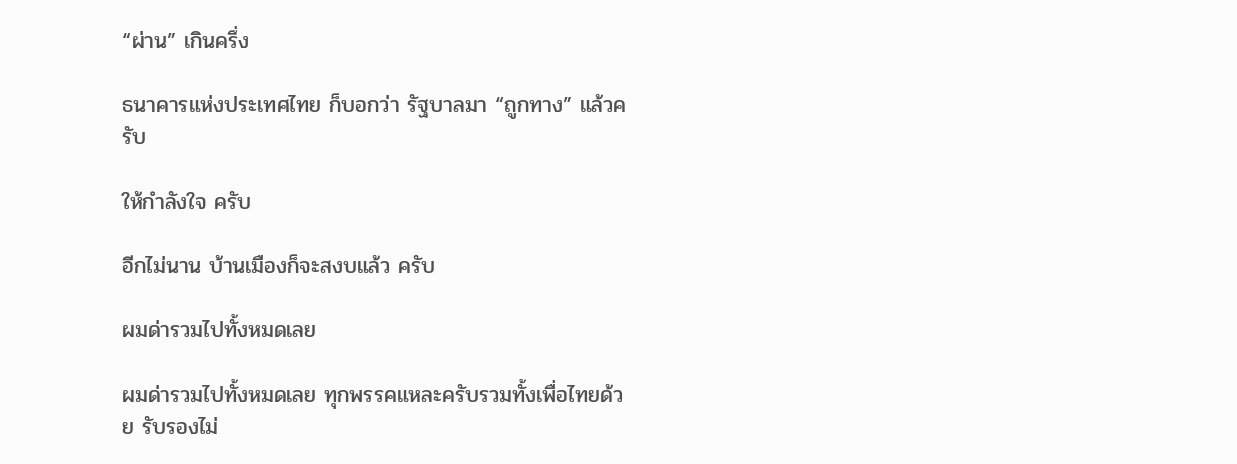“ผ่าน” เกินครึ่ง

ธนาคารแห่งประเทศไทย ก็บอกว่า รัฐบาลมา “ถูกทาง” แล้วครับ

ให้กำลังใจ ครับ

อีกไม่นาน บ้านเมืองก็จะสงบแล้ว ครับ

ผมด่ารวมไปทั้งหมดเลย

ผมด่ารวมไปทั้งหมดเลย ทุกพรรคแหละครับรวมทั้งเพื่อไทยด้วย รับรองไม่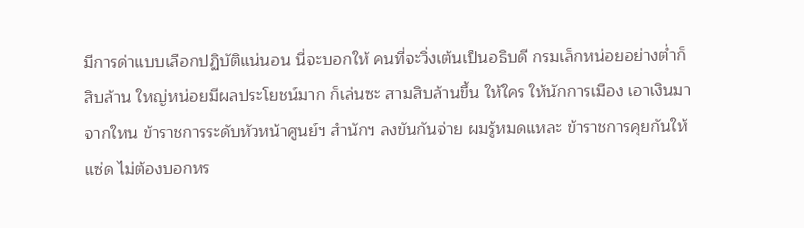มีการด่าแบบเลือกปฏิบัติแน่นอน นี่จะบอกให้ คนที่จะวิ่งเต้นเป็นอธิบดี กรมเล็กหน่อยอย่างต่ำก็ สิบล้าน ใหญ่หน่อยมีผลประโยชน์มาก ก็เล่นซะ สามสิบล้านขึ้น ให้ใคร ให้นักการเมือง เอาเงินมาจากใหน ข้าราชการระดับหัวหน้าศูนย์ฯ สำนักฯ ลงขันกันจ่าย ผมรู้หมดแหละ ข้าราชการคุยกันให้แซ่ด ไม่ต้องบอกหร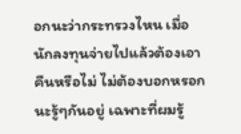อกนะว่ากระทรวงไหน เมื่อนักลงทุนจ่ายไปแล้วต้องเอาคืนหรือไม่ ไม่ต้องบอกหรอกนะรู้ๆกันอยู่ เฉพาะที่ผมรู้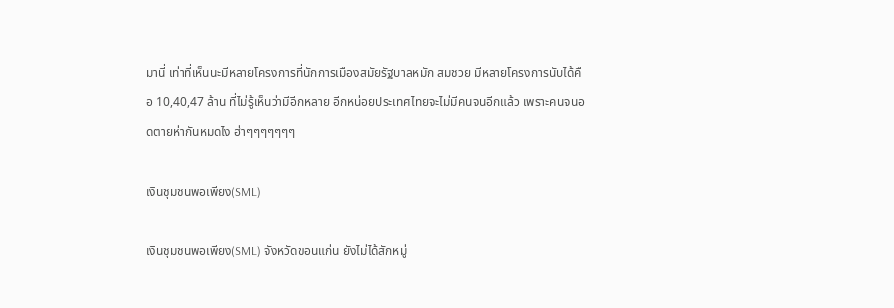มานี่ เท่าที่เห็นนะมีหลายโครงการที่นักการเมืองสมัยรัฐบาลหมัก สมชวย มีหลายโครงการนับได้คือ 10,40,47 ล้าน ที่ไม่รู้เห็นว่ามีอีกหลาย อีกหน่อยประเทศไทยจะไม่มีคนจนอีกแล้ว เพราะคนจนอดตายห่ากันหมดไง ฮ่าๆๆๆๆๆๆๆ

เงินชุมชนพอเพียง(SML)

เงินชุมชนพอเพียง(SML) จังหวัดขอนแก่น ยังไม่ได้สักหมู่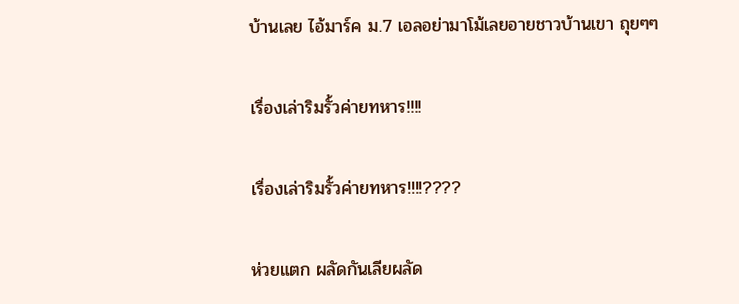บ้านเลย ไอ้มาร์ค ม.7 เอลอย่ามาโม้เลยอายชาวบ้านเขา ถุยๆๆ

เรื่องเล่าริมรั้วค่ายทหาร!!!!

เรื่องเล่าริมรั้วค่ายทหาร!!!!????

ห่วยแตก ผลัดกันเลียผลัด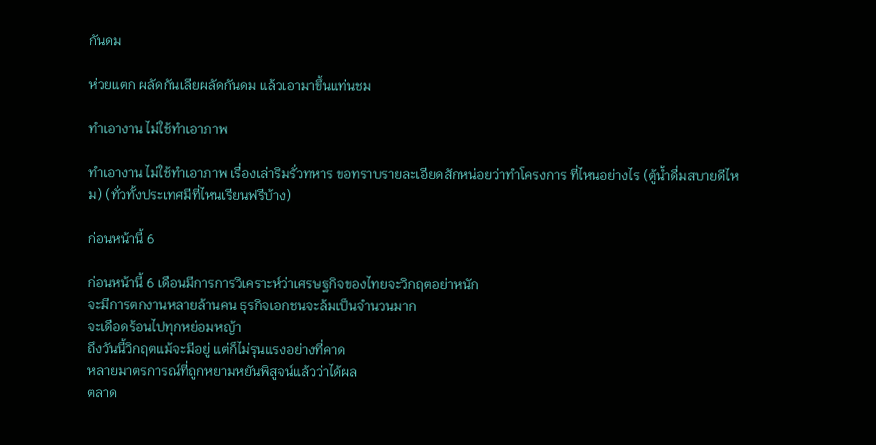กันดม

ห่วยแตก ผลัดกันเลียผลัดกันดม แล้วเอามาขึ้นแท่นชม

ทำเอางาน ไม่ใช้ทำเอาภาพ

ทำเอางาน ไม่ใช้ทำเอาภาพ เรื่องเล่าริมรั่วทหาร ขอทราบรายละเอียดสักหน่อยว่าทำโครงการ ที่ไหนอย่างไร (ตู้น้ำดื่มสบายดีไหม) (ทั่วทั้งประเทศมีที่ไหนเรียนฟรีบ้าง)

ก่อนหน้านี้ 6

ก่อนหน้านี้ 6 เดือนมีการการวิเคราะห์ว่าเศรษฐกิจของไทยจะวิกฤตอย่าหนัก
จะมีการตกงานหลายล้านคน ธุรกิจเอกชนจะล้มเป็นจำนวนมาก
จะเดือดร้อนไปทุกหย่อมหญ้า
ถึงวันนี้วิกฤตแม้จะมีอยู่ แต่ก็ไม่รุนแรงอย่างที่คาด
หลายมาตรการณ์ที่ถูกหยามหยันพิสูจน์แล้วว่าได้ผล
ตลาด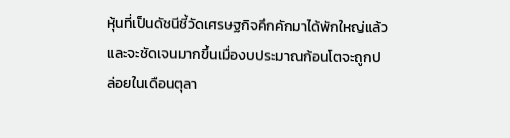หุ้นที่เป็นดัชนีชี้วัดเศรษฐกิจคึกคักมาได้พักใหญ่แล้ว
และจะชัดเจนมากขึ้นเมื่องบประมาณก้อนโตจะถูกปล่อยในเดือนตุลา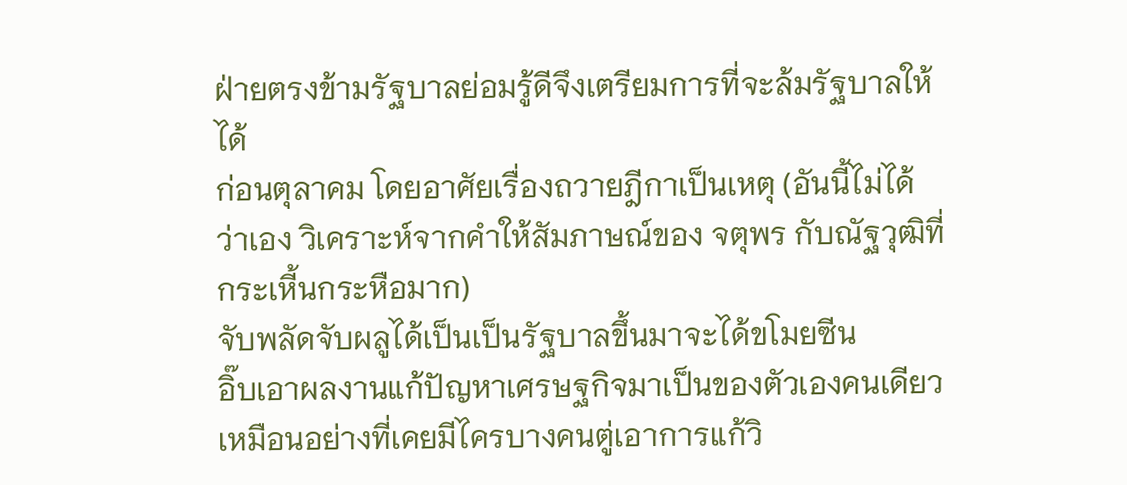ฝ่ายตรงข้ามรัฐบาลย่อมรู้ดีจึงเตรียมการที่จะล้มรัฐบาลให้ได้
ก่อนตุลาคม โดยอาศัยเรื่องถวายฎีกาเป็นเหตุ (อันนี้ไม่ได้ว่าเอง วิเคราะห์จากคำให้สัมภาษณ์ของ จตุพร กับณัฐวุฒิที่กระเหี้นกระหือมาก)
จับพลัดจับผลูได้เป็นเป็นรัฐบาลขึ้นมาจะได้ขโมยซีน
อิ๊บเอาผลงานแก้ปัญหาเศรษฐกิจมาเป็นของตัวเองคนเดียว
เหมือนอย่างที่เคยมีไครบางคนตู่เอาการแก้วิ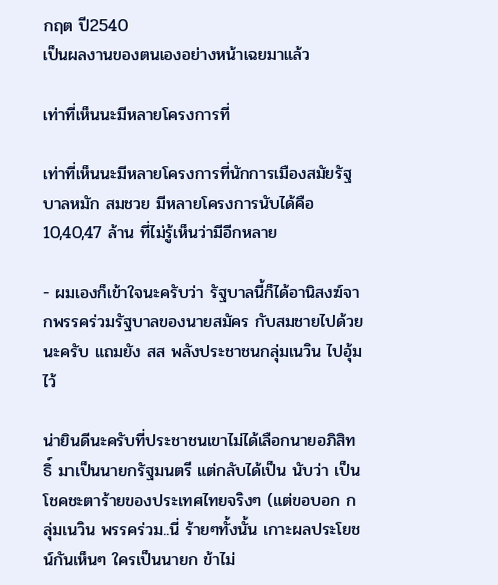กฤต ปี2540
เป็นผลงานของตนเองอย่างหน้าเฉยมาแล้ว

เท่าที่เห็นนะมีหลายโครงการที่

เท่าที่เห็นนะมีหลายโครงการที่นักการเมืองสมัยรัฐบาลหมัก สมชวย มีหลายโครงการนับได้คือ 10,40,47 ล้าน ที่ไม่รู้เห็นว่ามีอีกหลาย

- ผมเองก็เข้าใจนะครับว่า รัฐบาลนี้ก็ได้อานิสงฆ์จากพรรคร่วมรัฐบาลของนายสมัคร กับสมชายไปด้วยนะครับ แถมยัง สส พลังประชาชนกลุ่มเนวิน ไปอุ้มไว้

น่ายินดีนะครับที่ประชาชนเขาไม่ได้เลือกนายอภิสิทธิ์ มาเป็นนายกรัฐมนตรี แต่กลับได้เป็น นับว่า เป็นโชคชะตาร้ายของประเทศไทยจริงๆ (แต่ขอบอก กลุ่มเนวิน พรรคร่วม..นี่ ร้ายๆทั้งนั้น เกาะผลประโยชน์กันเห็นๆ ใครเป็นนายก ข้าไม่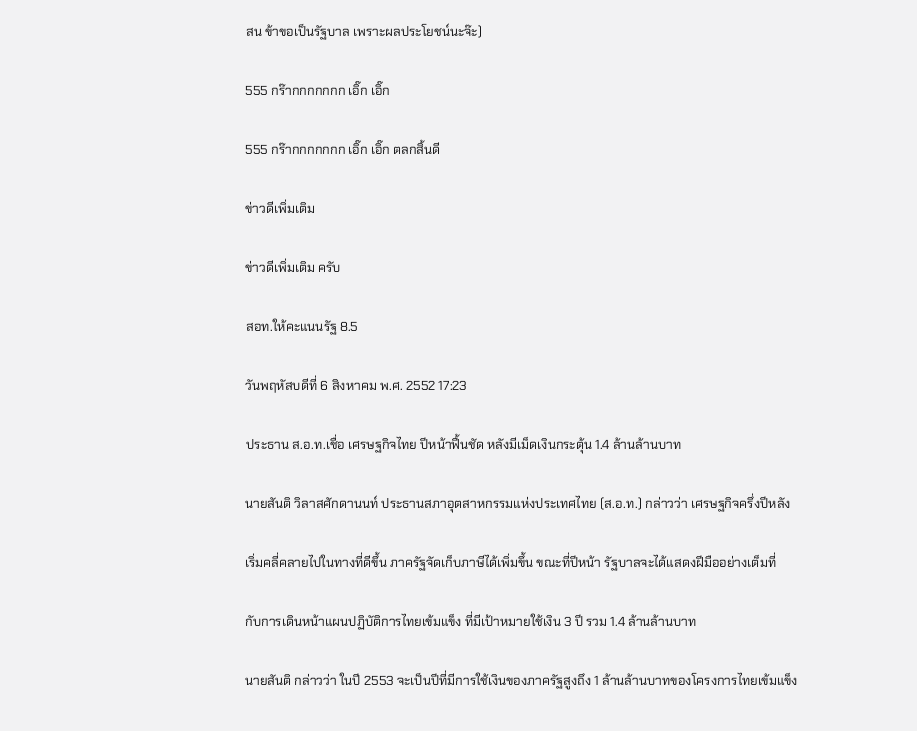สน ข้าขอเป็นรัฐบาล เพราะผลประโยชน์นะจ๊ะ)

555 กร๊ากกกกกกก เอิ๊ก เอิ๊ก

555 กร๊ากกกกกกก เอิ๊ก เอิ๊ก ตลกสิ้นดี

ข่าวดีเพิ่มเติม

ข่าวดีเพิ่มเติม ครับ

สอท.ให้คะแนนรัฐ 8.5

วันพฤหัสบดีที่ 6 สิงหาคม พ.ศ. 2552 17:23

ประธาน ส.อ.ท.เชื่อ เศรษฐกิจไทย ปีหน้าฟื้นชัด หลังมีเม็ดเงินกระตุ้น 1.4 ล้านล้านบาท

นายสันติ วิลาสศักดานนท์ ประธานสภาอุตสาหกรรมแห่งประเทศไทย (ส.อ.ท.) กล่าวว่า เศรษฐกิจครึ่งปีหลัง

เริ่มคลี่คลายไปในทางที่ดีขึ้น ภาครัฐจัดเก็บภาษีได้เพิ่มขึ้น ขณะที่ปีหน้า รัฐบาลจะได้แสดงฝีมืออย่างเต็มที่

กับการเดินหน้าแผนปฏิบัติการไทยเข้มแข็ง ที่มีเป้าหมายใช้เงิน 3 ปี รวม 1.4 ล้านล้านบาท

นายสันติ กล่าวว่า ในปี 2553 จะเป็นปีที่มีการใช้เงินของภาครัฐสูงถึง 1 ล้านล้านบาทของโครงการไทยเข้มแข็ง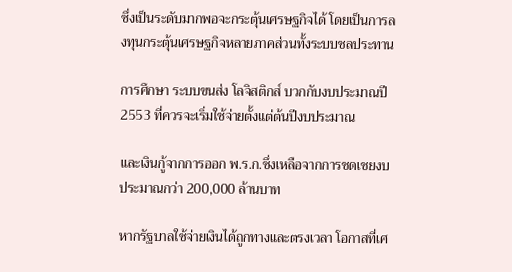ซึ่งเป็นระดับมากพอจะกระตุ้นเศรษฐกิจได้ โดยเป็นการลงทุนกระตุ้นเศรษฐกิจหลายภาคส่วนทั้งระบบชลประทาน

การศึกษา ระบบขนส่ง โลจิสติกส์ บวกกับงบประมาณปี 2553 ที่ควรจะเริ่มใช้จ่ายตั้งแต่ต้นปีงบประมาณ

และเงินกู้จากการออก พ.ร.ก.ซึ่งเหลือจากการชดเชยงบประมาณกว่า 200,000 ล้านบาท

หากรัฐบาลใช้จ่ายเงินได้ถูกทางและตรงเวลา โอกาสที่เศ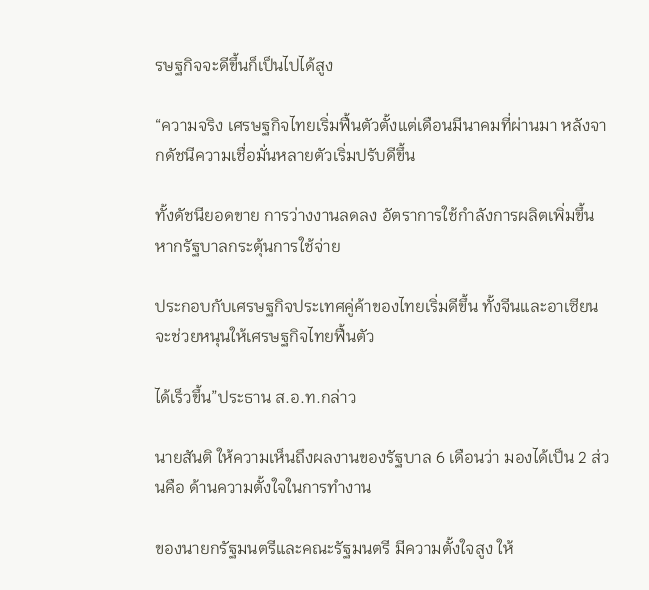รษฐกิจจะดีขึ้นก็เป็นไปได้สูง

“ความจริง เศรษฐกิจไทยเริ่มฟื้นตัวตั้งแต่เดือนมีนาคมที่ผ่านมา หลังจากดัชนีความเชื่อมั่นหลายตัวเริ่มปรับดีขึ้น

ทั้งดัชนียอดขาย การว่างงานลดลง อัตราการใช้กำลังการผลิตเพิ่มขึ้น หากรัฐบาลกระตุ้นการใช้จ่าย

ประกอบกับเศรษฐกิจประเทศคู่ค้าของไทยเริ่มดีขึ้น ทั้งจีนและอาเซียน จะช่วยหนุนให้เศรษฐกิจไทยฟื้นตัว

ได้เร็วขึ้น”ประธาน ส.อ.ท.กล่าว

นายสันติ ให้ความเห็นถึงผลงานของรัฐบาล 6 เดือนว่า มองได้เป็น 2 ส่วนคือ ด้านความตั้งใจในการทำงาน

ของนายกรัฐมนตรีและคณะรัฐมนตรี มีความตั้งใจสูง ให้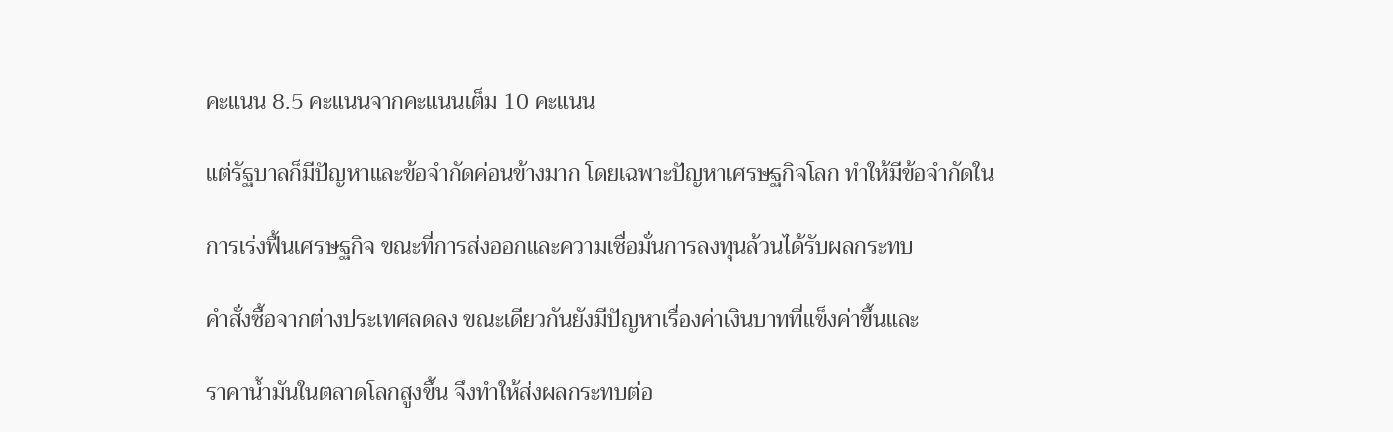คะแนน 8.5 คะแนนจากคะแนนเต็ม 10 คะแนน

แต่รัฐบาลก็มีปัญหาและข้อจำกัดค่อนข้างมาก โดยเฉพาะปัญหาเศรษฐกิจโลก ทำให้มีข้อจำกัดใน

การเร่งฟื้นเศรษฐกิจ ขณะที่การส่งออกและความเชื่อมั่นการลงทุนล้วนได้รับผลกระทบ

คำสั่งซื้อจากต่างประเทศลดลง ขณะเดียวกันยังมีปัญหาเรื่องค่าเงินบาทที่แข็งค่าขึ้นและ

ราคาน้ำมันในตลาดโลกสูงขึ้น จึงทำให้ส่งผลกระทบต่อ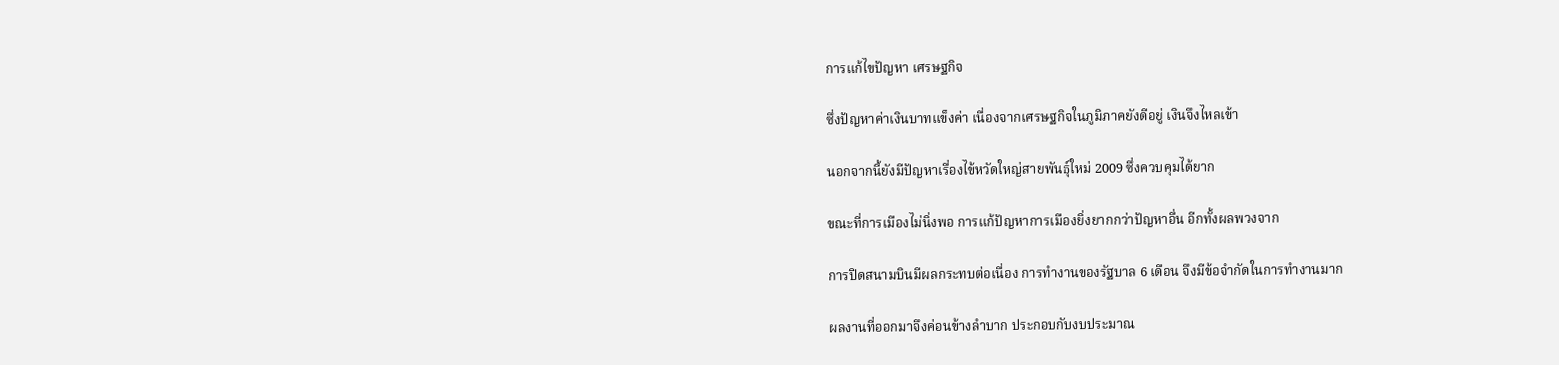การแก้ไขปัญหา เศรษฐกิจ

ซึ่งปัญหาค่าเงินบาทแข็งค่า เนื่องจากเศรษฐกิจในภูมิภาคยังดีอยู่ เงินจึงไหลเข้า

นอกจากนี้ยังมีปัญหาเรื่องไข้หวัดใหญ่สายพันธุ์ใหม่ 2009 ซึ่งควบคุมได้ยาก

ขณะที่การเมืองไม่นิ่งพอ การแก้ปัญหาการเมืองยิ่งยากกว่าปัญหาอื่น อีกทั้งผลพวงจาก

การปิดสนามบินมีผลกระทบต่อเนื่อง การทำงานของรัฐบาล 6 เดือน จึงมีข้อจำกัดในการทำงานมาก

ผลงานที่ออกมาจึงค่อนข้างลำบาก ประกอบกับงบประมาณ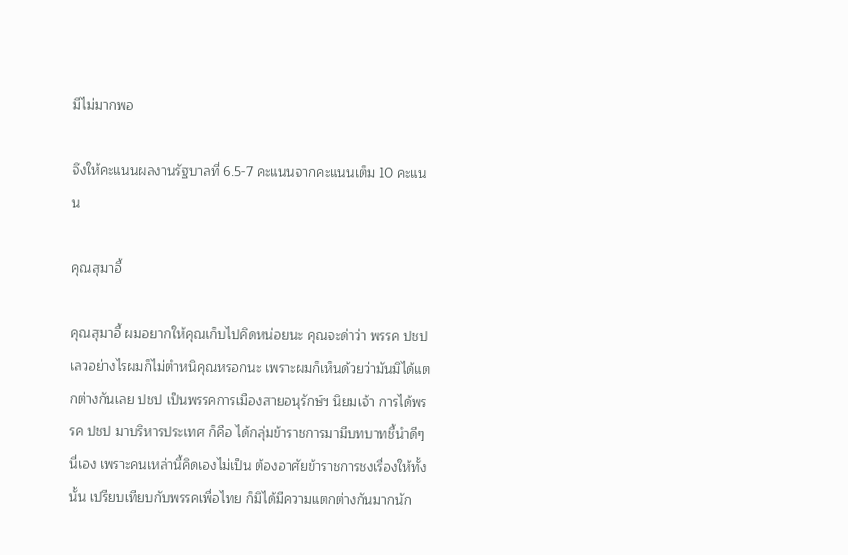มีไม่มากพอ

จึงให้คะแนนผลงานรัฐบาลที่ 6.5-7 คะแนนจากคะแนนเต็ม 10 คะแนน

คุณสุมาอี้

คุณสุมาอี้ ผมอยากให้คุณเก็บไปคิดหน่อยนะ คุณจะด่าว่า พรรค ปชป เลวอย่างไรผมก็ไม่ตำหนิคุณหรอกนะ เพราะผมก็เห็นด้วยว่ามันมิได้แตกต่างกันเลย ปชป เป็นพรรคการเมืองสายอนุรักษ์ฯ นิยมเจ้า การได้พรรค ปชป มาบริหารประเทศ ก็คือ ได้กลุ่มข้าราชการมามีบทบาทชี้นำดีๆนี่เอง เพราะคนเหล่านี้คิดเองไม่เป็น ต้องอาศัยข้าราชการชงเรื่องให้ทั้งนั้น เปรียบเทียบกับพรรคเพื่อไทย ก็มิได้มีความแตกต่างกันมากนัก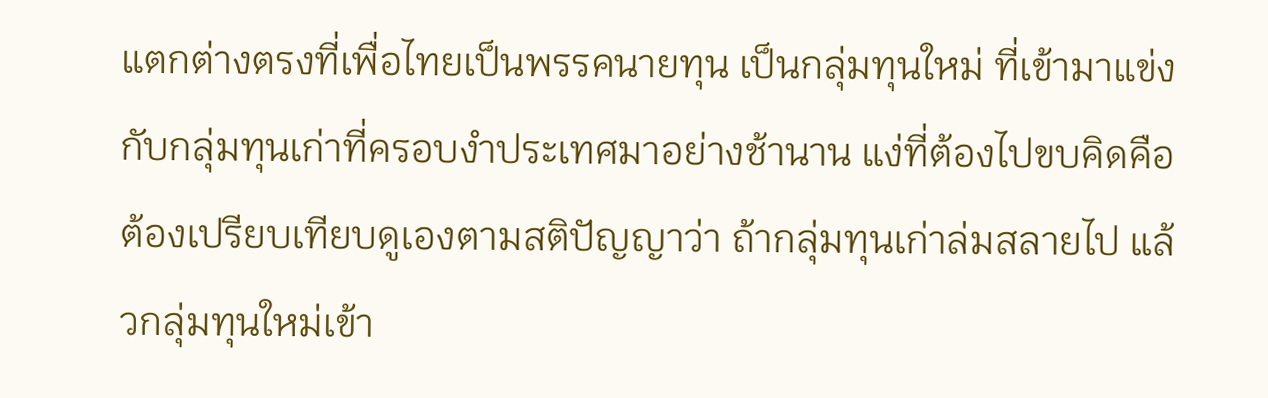แตกต่างตรงที่เพื่อไทยเป็นพรรคนายทุน เป็นกลุ่มทุนใหม่ ที่เข้ามาแข่งกับกลุ่มทุนเก่าที่ครอบงำประเทศมาอย่างช้านาน แง่ที่ต้องไปขบคิดคือต้องเปรียบเทียบดูเองตามสติปัญญาว่า ถ้ากลุ่มทุนเก่าล่มสลายไป แล้วกลุ่มทุนใหม่เข้า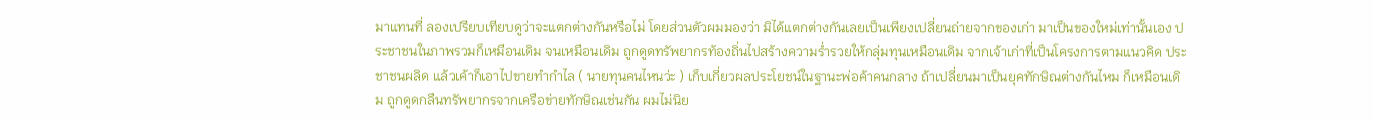มาแทนที่ ลองเปรียบเทียบดูว่าจะแตกต่างกันหรือไม่ โดยส่วนตัวผมมองว่า มิได้แตกต่างกันเลยเป็นเพียงเปลี่ยนถ่ายจากของเก่า มาเป็นของใหม่เท่านั้นเอง ประชาชนในภาพรวมก็เหมือนเดิม จนเหมือนเดิม ถูกดูดทรัพยากรท้องถิ่นไปสร้างความร่ำรวยให้กลุ่มทุนเหมือนเดิม จากเจ้าเก่าที่เป็นโครงการตามแนวคิด ประชาชนผลิด แล้วเค้าก็เอาไปขายทำกำไล ( นายทุนคนไหนว่ะ ) เก็บเกี่ยวผลประโยชน์ในฐานะพ่อค้าคนกลาง ถ้าเปลี่ยนมาเป็นยุคทักษิณต่างกันไหม ก็เหมือนเดิม ถูกดูดกลืนทรัพยากรจากเครือข่ายทักษิณเช่นกัน ผมไม่นิย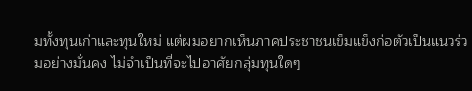มทั้งทุนเก่าและทุนใหม่ แต่ผมอยากเห็นภาคประชาชนเข็มแข็งก่อตัวเป็นแนวร่วมอย่างมั่นคง ไม่จำเป็นที่จะไปอาศัยกลุ่มทุนใดๆ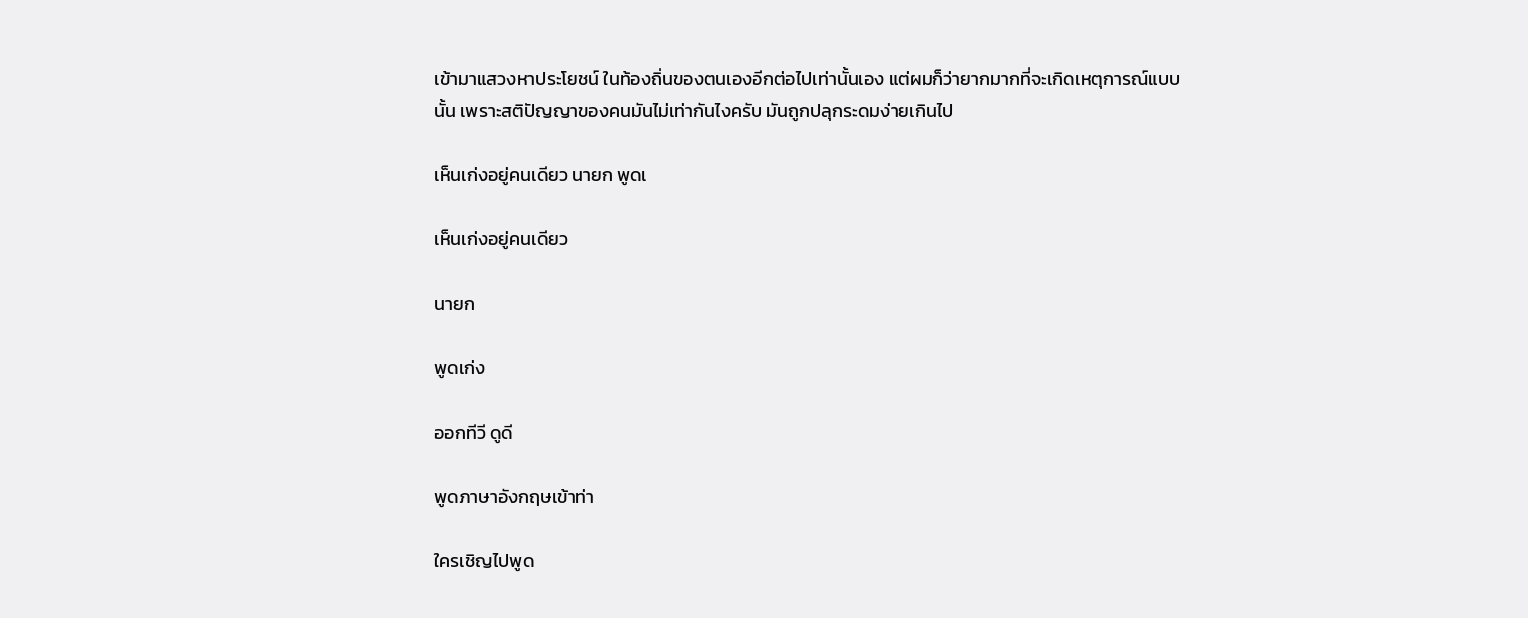เข้ามาแสวงหาประโยชน์ ในท้องถิ่นของตนเองอีกต่อไปเท่านั้นเอง แต่ผมก็ว่ายากมากที่จะเกิดเหตุการณ์แบบนั้น เพราะสติปัญญาของคนมันไม่เท่ากันไงครับ มันถูกปลุกระดมง่ายเกินไป

เห็นเก่งอยู่คนเดียว นายก พูดเ

เห็นเก่งอยู่คนเดียว

นายก

พูดเก่ง

ออกทีวี ดูดี

พูดภาษาอังกฤษเข้าท่า

ใครเชิญไปพูด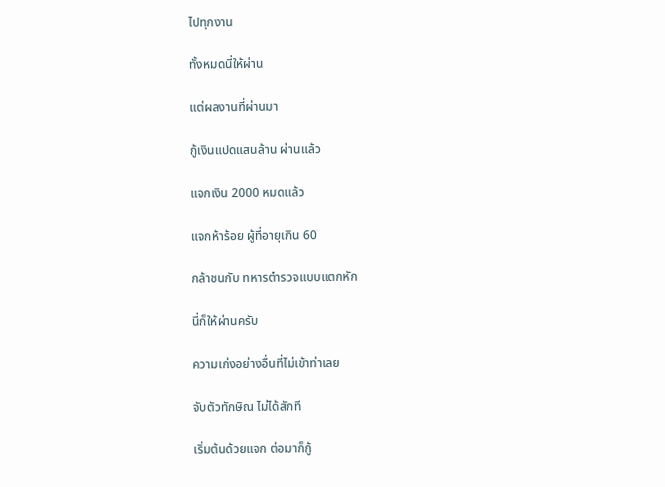ไปทุกงาน

ทั้งหมดนี่ให้ผ่าน

แต่ผลงานที่ผ่านมา

กู้เงินแปดแสนล้าน ผ่านแล้ว

แจกเงิน 2000 หมดแล้ว

แจกห้าร้อย ผู้ที่อายุเกิน 60

กล้าชนกับ ทหารตำรวจแบบแตกหัก

นี่ก็ให้ผ่านครับ

ความเก่งอย่างอื่นที่ไม่เข้าท่าเลย

จับตัวทักษิณ ไม่ได้สักที

เริ่มต้นด้วยแจก ต่อมาก็กู้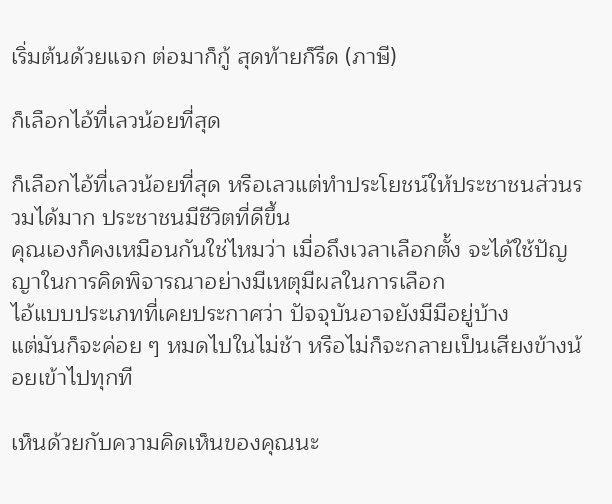เริ่มต้นด้วยแจก ต่อมาก็กู้ สุดท้ายก็รีด (ภาษี)

ก็เลือกไอ้ที่เลวน้อยที่สุด

ก็เลือกไอ้ที่เลวน้อยที่สุด หรือเลวแต่ทำประโยชน์ให้ประชาชนส่วนรวมได้มาก ประชาชนมีชีวิตที่ดีขึ้น
คุณเองก็คงเหมือนกันใช่ไหมว่า เมื่อถึงเวลาเลือกตั้ง จะได้ใช้ปัญญาในการคิดพิจารณาอย่างมีเหตุมีผลในการเลือก
ไอ้แบบประเภทที่เคยประกาศว่า ปัจจุบันอาจยังมีมีอยู่บ้าง
แต่มันก็จะค่อย ๆ หมดไปในไม่ช้า หรือไม่ก็จะกลายเป็นเสียงข้างน้อยเข้าไปทุกที

เห็นด้วยกับความคิดเห็นของคุณนะ